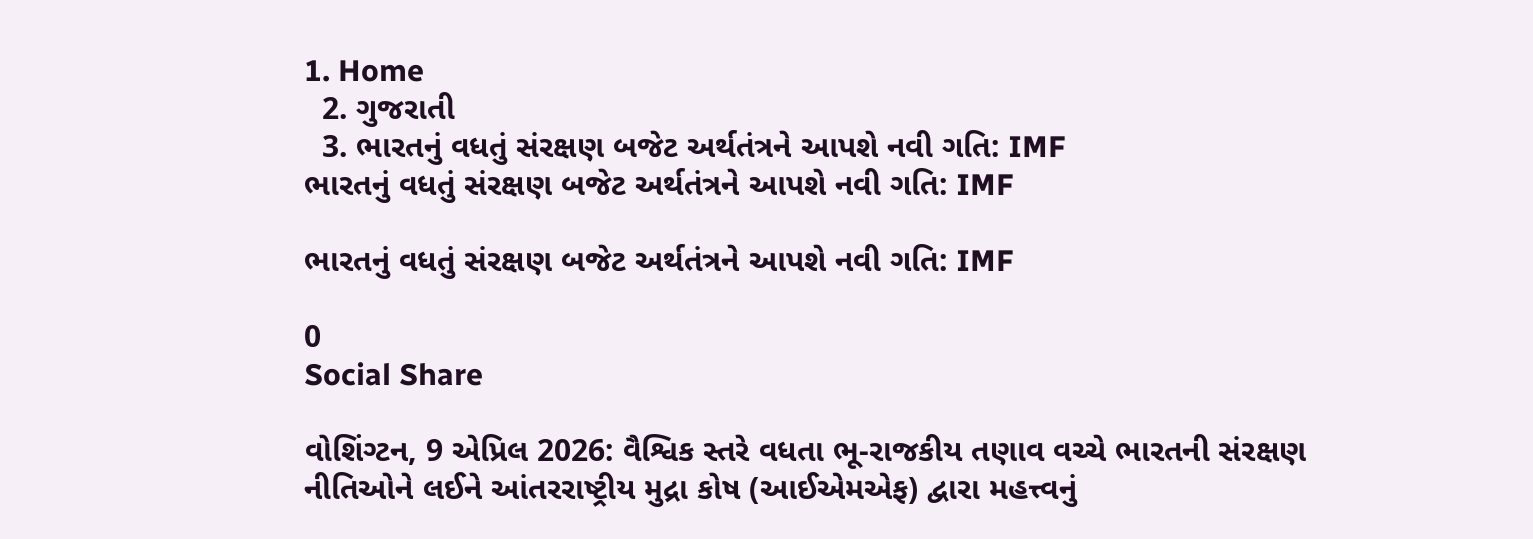1. Home
  2. ગુજરાતી
  3. ભારતનું વધતું સંરક્ષણ બજેટ અર્થતંત્રને આપશે નવી ગતિ: IMF
ભારતનું વધતું સંરક્ષણ બજેટ અર્થતંત્રને આપશે નવી ગતિ: IMF

ભારતનું વધતું સંરક્ષણ બજેટ અર્થતંત્રને આપશે નવી ગતિ: IMF

0
Social Share

વોશિંગ્ટન, 9 એપ્રિલ 2026: વૈશ્વિક સ્તરે વધતા ભૂ-રાજકીય તણાવ વચ્ચે ભારતની સંરક્ષણ નીતિઓને લઈને આંતરરાષ્ટ્રીય મુદ્રા કોષ (આઈએમએફ) દ્વારા મહત્ત્વનું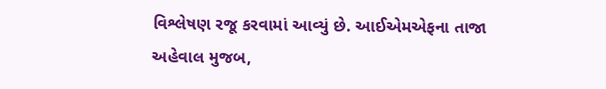વિશ્લેષણ રજૂ કરવામાં આવ્યું છે. આઈએમએફના તાજા અહેવાલ મુજબ,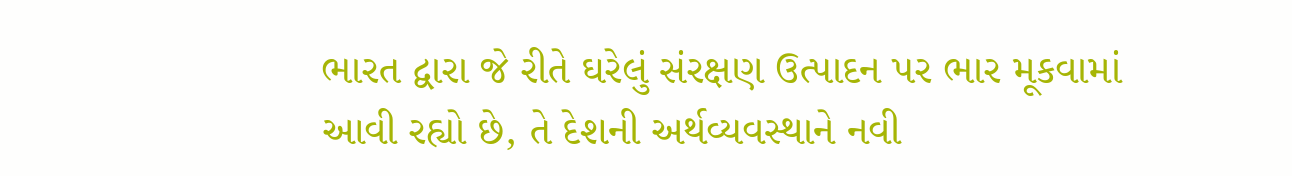ભારત દ્વારા જે રીતે ઘરેલું સંરક્ષણ ઉત્પાદન પર ભાર મૂકવામાં આવી રહ્યો છે, તે દેશની અર્થવ્યવસ્થાને નવી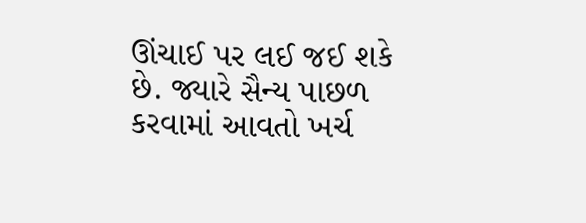ઊંચાઈ પર લઈ જઈ શકે છે. જ્યારે સૈન્ય પાછળ કરવામાં આવતો ખર્ચ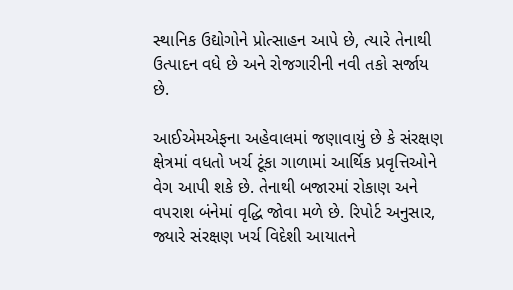સ્થાનિક ઉદ્યોગોને પ્રોત્સાહન આપે છે, ત્યારે તેનાથી ઉત્પાદન વધે છે અને રોજગારીની નવી તકો સર્જાય છે.

આઈએમએફના અહેવાલમાં જણાવાયું છે કે સંરક્ષણ ક્ષેત્રમાં વધતો ખર્ચ ટૂંકા ગાળામાં આર્થિક પ્રવૃત્તિઓને વેગ આપી શકે છે. તેનાથી બજારમાં રોકાણ અને વપરાશ બંનેમાં વૃદ્ધિ જોવા મળે છે. રિપોર્ટ અનુસાર, જ્યારે સંરક્ષણ ખર્ચ વિદેશી આયાતને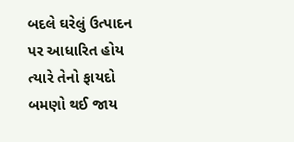બદલે ઘરેલું ઉત્પાદન પર આધારિત હોય ત્યારે તેનો ફાયદો બમણો થઈ જાય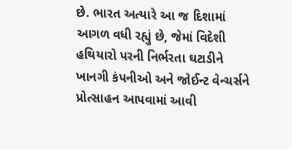છે. ભારત અત્યારે આ જ દિશામાં આગળ વધી રહ્યું છે, જેમાં વિદેશી હથિયારો પરની નિર્ભરતા ઘટાડીને ખાનગી કંપનીઓ અને જોઈન્ટ વેન્ચર્સને પ્રોત્સાહન આપવામાં આવી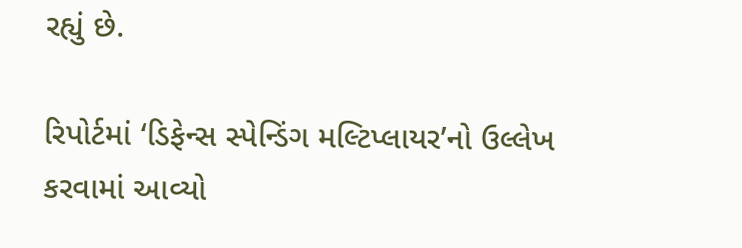રહ્યું છે.

રિપોર્ટમાં ‘ડિફેન્સ સ્પેન્ડિંગ મલ્ટિપ્લાયર’નો ઉલ્લેખ કરવામાં આવ્યો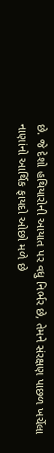છે. જે દેશો હથિયારોની આયાત પર વધુ નિર્ભર છે, તેમને સંરક્ષણ પાછળ ખર્ચેલા નાણાંનો આર્થિક ફાયદો ઓછો મળે છે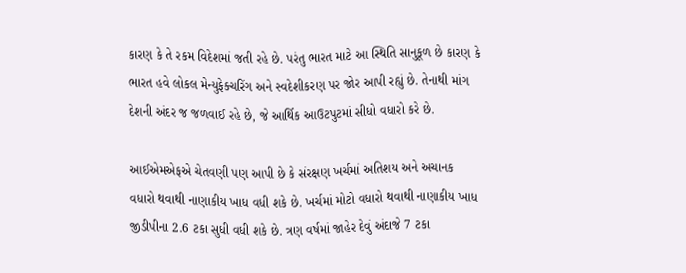કારણ કે તે રકમ વિદેશમાં જતી રહે છે. પરંતુ ભારત માટે આ સ્થિતિ સાનુકૂળ છે કારણ કે ભારત હવે લોકલ મેન્યુફેક્ચરિંગ અને સ્વદેશીકરણ પર જોર આપી રહ્યું છે. તેનાથી માંગ દેશની અંદર જ જળવાઈ રહે છે, જે આર્થિક આઉટપુટમાં સીધો વધારો કરે છે.

આઈએમએફએ ચેતવણી પણ આપી છે કે સંરક્ષણ ખર્ચમાં અતિશય અને અચાનક વધારો થવાથી નાણાકીય ખાધ વધી શકે છે. ખર્ચમાં મોટો વધારો થવાથી નાણાકીય ખાધ જીડીપીના 2.6 ટકા સુધી વધી શકે છે. ત્રણ વર્ષમાં જાહેર દેવું અંદાજે 7 ટકા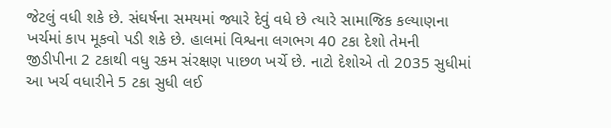જેટલું વધી શકે છે. સંઘર્ષના સમયમાં જ્યારે દેવું વધે છે ત્યારે સામાજિક કલ્યાણના ખર્ચમાં કાપ મૂકવો પડી શકે છે. હાલમાં વિશ્વના લગભગ 40 ટકા દેશો તેમની જીડીપીના 2 ટકાથી વધુ રકમ સંરક્ષણ પાછળ ખર્ચે છે. નાટો દેશોએ તો 2035 સુધીમાં આ ખર્ચ વધારીને 5 ટકા સુધી લઈ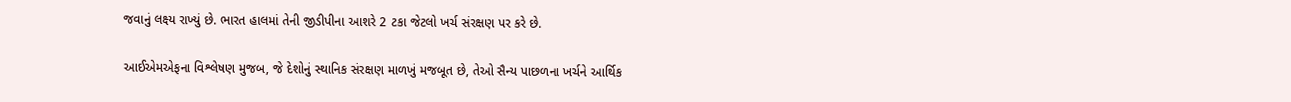જવાનું લક્ષ્ય રાખ્યું છે. ભારત હાલમાં તેની જીડીપીના આશરે 2 ટકા જેટલો ખર્ચ સંરક્ષણ પર કરે છે.

આઈએમએફના વિશ્લેષણ મુજબ, જે દેશોનું સ્થાનિક સંરક્ષણ માળખું મજબૂત છે, તેઓ સૈન્ય પાછળના ખર્ચને આર્થિક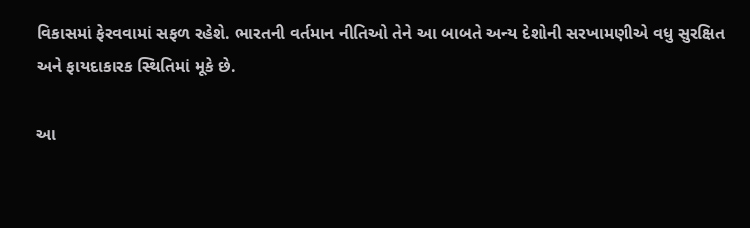વિકાસમાં ફેરવવામાં સફળ રહેશે. ભારતની વર્તમાન નીતિઓ તેને આ બાબતે અન્ય દેશોની સરખામણીએ વધુ સુરક્ષિત અને ફાયદાકારક સ્થિતિમાં મૂકે છે.

આ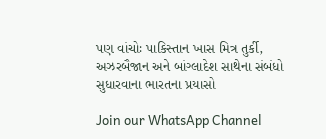પણ વાંચોઃ પાકિસ્તાન ખાસ મિત્ર તુર્કી, અઝરબૈજાન અને બાંગ્લાદેશ સાથેના સંબંધો સુધારવાના ભારતના પ્રયાસો

Join our WhatsApp Channel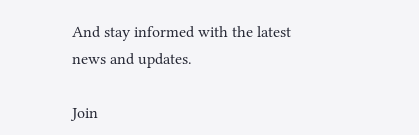And stay informed with the latest news and updates.

Join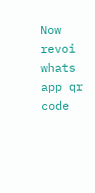Now
revoi whats app qr code